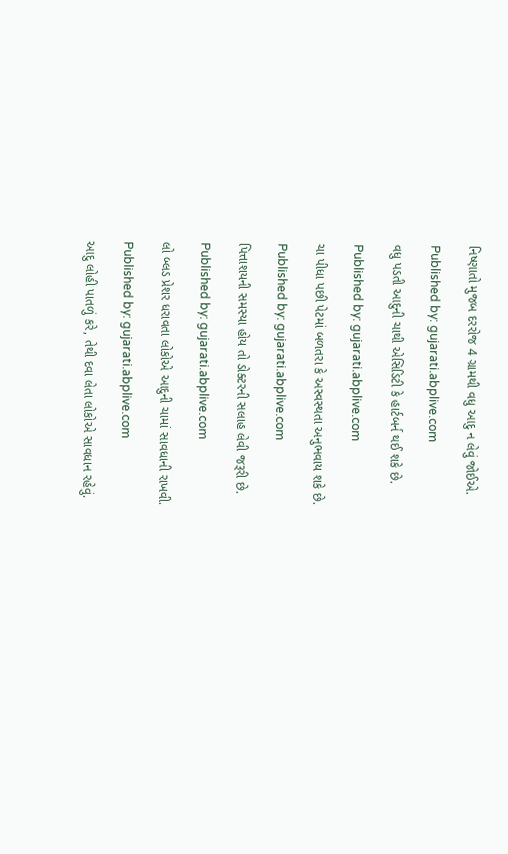નિષ્ણાતો મુજબ દરરોજ 4 ગ્રામથી વધુ આદુ ન લેવું જોઈએ.

Published by: gujarati.abplive.com

વધુ પડતી આદુની ચાથી એસિડિટી કે હાર્ટબર્ન થઈ શકે છે.

Published by: gujarati.abplive.com

ચા પીધા પછી પેટમાં બળતરા કે અસ્વસ્થતા અનુભવાય શકે છે.

Published by: gujarati.abplive.com

પિત્તાશયની સમસ્યા હોય તો ડોક્ટરની સલાહ લેવી જરૂરી છે.

Published by: gujarati.abplive.com

લો બ્લડ પ્રેશર ધરાવતા લોકોએ આદુની ચામાં સાવધાની રાખવી.

Published by: gujarati.abplive.com

આદુ લોહી પાતળું કરે, તેથી દવા લેતા લોકોએ સાવધાન રહેવું.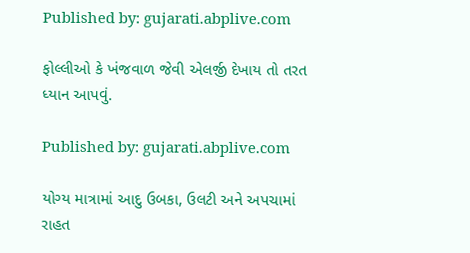Published by: gujarati.abplive.com

ફોલ્લીઓ કે ખંજવાળ જેવી એલર્જી દેખાય તો તરત ધ્યાન આપવું.

Published by: gujarati.abplive.com

યોગ્ય માત્રામાં આદુ ઉબકા, ઉલટી અને અપચામાં રાહત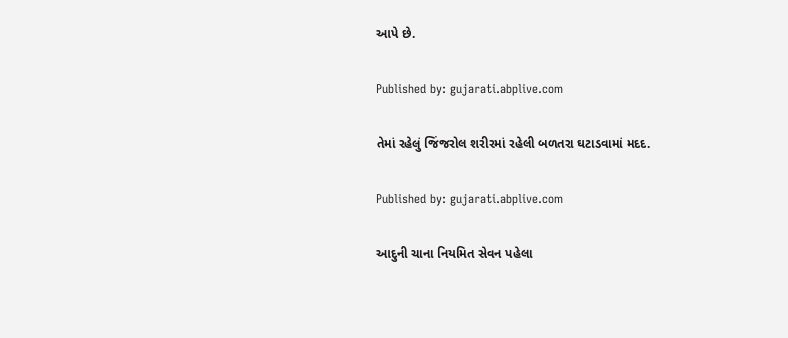આપે છે.

Published by: gujarati.abplive.com

તેમાં રહેલું જિંજરોલ શરીરમાં રહેલી બળતરા ઘટાડવામાં મદદ.

Published by: gujarati.abplive.com

આદુની ચાના નિયમિત સેવન પહેલા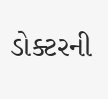ડોક્ટરની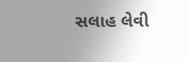સલાહ લેવી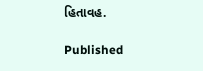હિતાવહ.

Published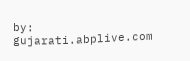by: gujarati.abplive.com